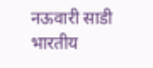नऊवारी साडी
भारतीय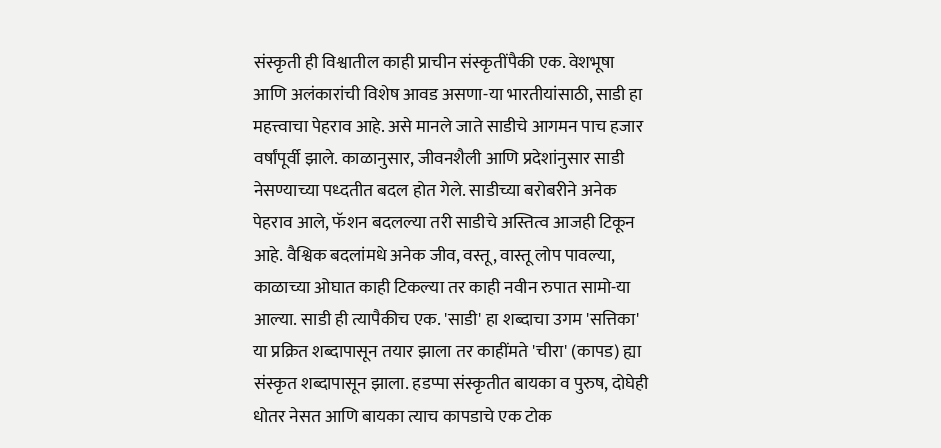संस्कृती ही विश्वातील काही प्राचीन संस्कृतींपैकी एक. वेशभूषा आणि अलंकारांची विशेष आवड असणा-या भारतीयांसाठी, साडी हा महत्त्वाचा पेहराव आहे. असे मानले जाते साडीचे आगमन पाच हजार वर्षांपूर्वी झाले. काळानुसार, जीवनशैली आणि प्रदेशांनुसार साडी नेसण्याच्या पध्दतीत बदल होत गेले. साडीच्या बरोबरीने अनेक पेहराव आले, फॅशन बदलल्या तरी साडीचे अस्तित्व आजही टिकून आहे. वैश्विक बदलांमधे अनेक जीव, वस्तू, वास्तू लोप पावल्या, काळाच्या ओघात काही टिकल्या तर काही नवीन रुपात सामो-या आल्या. साडी ही त्यापैकीच एक. 'साडी' हा शब्दाचा उगम 'सत्तिका' या प्रक्रित शब्दापासून तयार झाला तर काहींमते 'चीरा' (कापड) ह्या संस्कृत शब्दापासून झाला. हडप्पा संस्कृतीत बायका व पुरुष, दोघेही धोतर नेसत आणि बायका त्याच कापडाचे एक टोक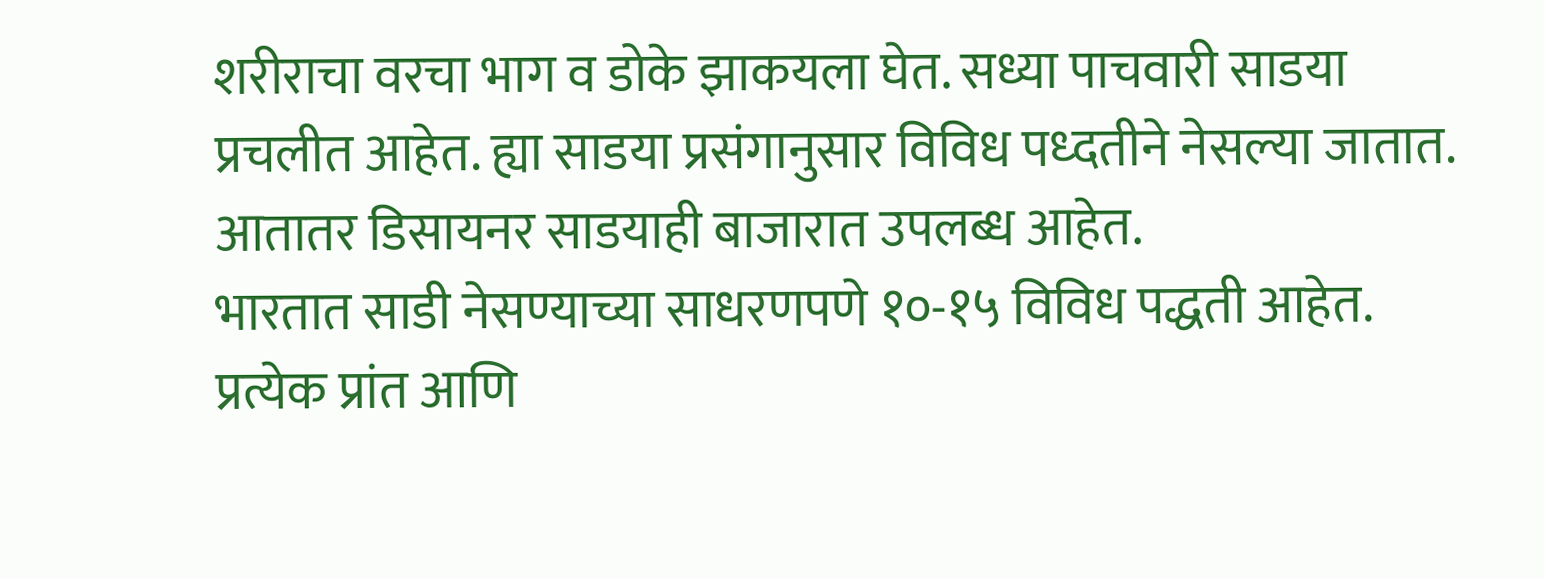शरीराचा वरचा भाग व डोके झाकयला घेत. सध्या पाचवारी साडया प्रचलीत आहेत. ह्या साडया प्रसंगानुसार विविध पध्दतीने नेसल्या जातात. आतातर डिसायनर साडयाही बाजारात उपलब्ध आहेत.
भारतात साडी नेसण्याच्या साधरणपणे १०-१५ विविध पद्धती आहेत. प्रत्येक प्रांत आणि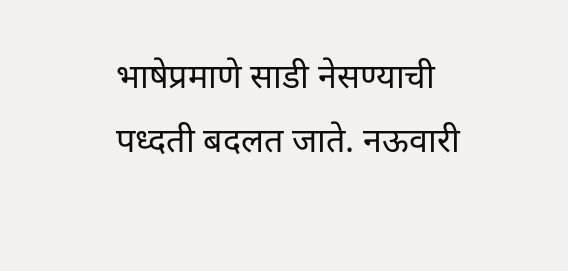भाषेप्रमाणे साडी नेसण्याची पध्दती बदलत जाते. नऊवारी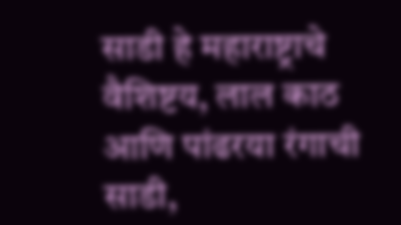साडी हे महाराष्ट्राचे वैशिष्टय, लाल काठ आणि पांढरया रंगाची साडी,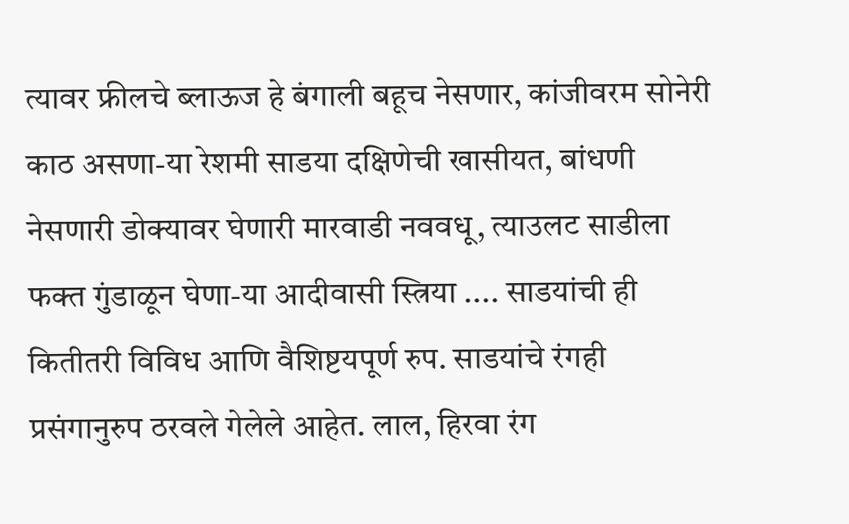त्यावर फ्रीलचे ब्लाऊज हे बंगाली बहूच नेसणार, कांजीवरम सोनेरी काठ असणा-या रेशमी साडया दक्षिणेची खासीयत, बांधणी नेसणारी डोक्यावर घेणारी मारवाडी नववधू, त्याउलट साडीला फक्त गुंडाळून घेणा-या आदीवासी स्त्रिया .... साडयांची ही कितीतरी विविध आणि वैशिष्टयपूर्ण रुप. साडयांचे रंगही प्रसंगानुरुप ठरवले गेलेले आहेत. लाल, हिरवा रंग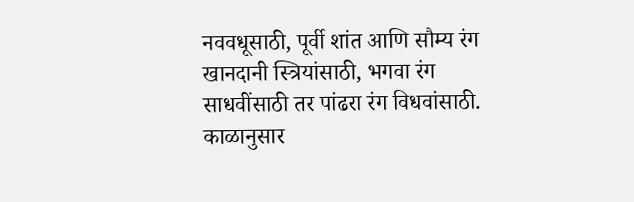नववधूसाठी, पूर्वी शांत आणि सौम्य रंग खानदानी स्त्रियांसाठी, भगवा रंग साधवींसाठी तर पांढरा रंग विधवांसाठी. काळानुसार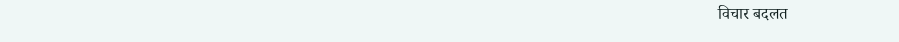विचार बदलत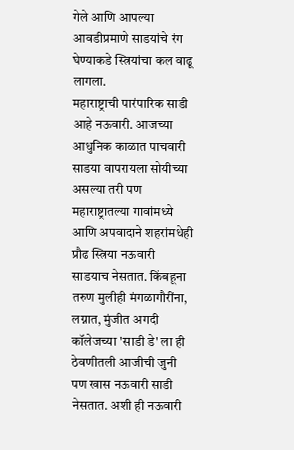गेले आणि आपल्या आवडीप्रमाणे साडयांचे रंग घेण्याकडे स्त्रियांचा कल वाढू लागला.
महाराष्ट्राची पारंपारिक साडी आहे नऊवारी. आजच्या आधुनिक काळात पाचवारी साडया वापरायला सोयीच्या असल्या तरी पण महाराष्ट्रातल्या गावांमध्ये आणि अपवादाने शहरांमधेही प्रौढ स्त्रिया नऊवारी साडयाच नेसतात. किंबहूना तरुण मुलीही मंगळागौरींना, लग्नात, मुंजीत अगदी कॉलेजच्या 'साडी डे' ला ही ठेवणीतली आजीची जुनी पण खास नऊवारी साडी नेसतात. अशी ही नऊवारी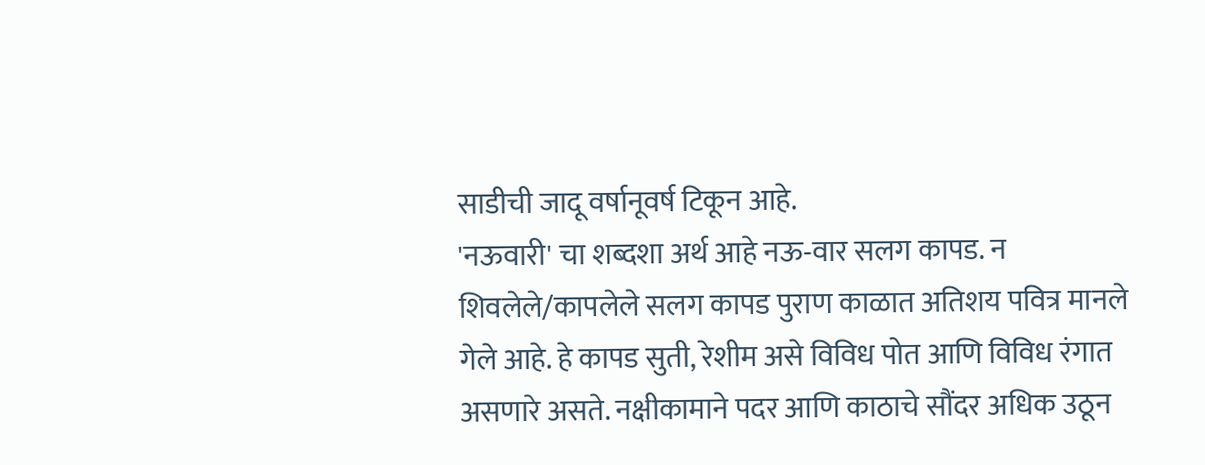साडीची जादू वर्षानूवर्ष टिकून आहे.
'नऊवारी' चा शब्दशा अर्थ आहे नऊ-वार सलग कापड. न शिवलेले/कापलेले सलग कापड पुराण काळात अतिशय पवित्र मानले गेले आहे. हे कापड सुती, रेशीम असे विविध पोत आणि विविध रंगात असणारे असते. नक्षीकामाने पदर आणि काठाचे सौंदर अधिक उठून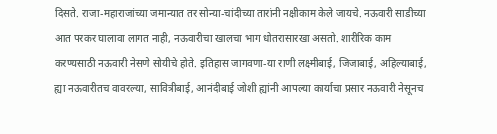दिसते. राजा-महाराजांच्या जमान्यात तर सोन्या-चांदीच्या तारांनी नक्षीकाम केले जायचे. नऊवारी साडीच्या आत परकर घालावा लागत नाही, नऊवारीचा खालचा भाग धोतरासारखा असतो. शारीरिक काम करण्यसाठी नऊवारी नेसणे सोयीचे होते. इतिहास जागवणा-या राणी लक्ष्मीबाई, जिजाबाई, अहिल्याबाई, ह्या नऊवारीतच वावरल्या, सावित्रीबाई, आनंदीबाई जोशी ह्यांनी आपल्या कार्याचा प्रसार नऊवारी नेसूनच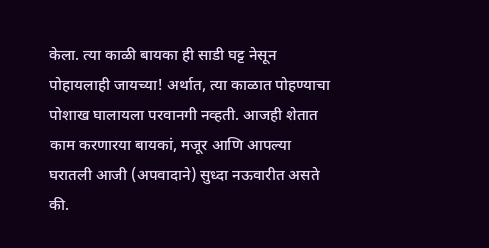केला. त्या काळी बायका ही साडी घट्ट नेसून पोहायलाही जायच्या! अर्थात, त्या काळात पोहण्याचा पोशाख घालायला परवानगी नव्हती. आजही शेतात काम करणारया बायकां, मजूर आणि आपल्या घरातली आजी (अपवादाने) सुध्दा नऊवारीत असते की.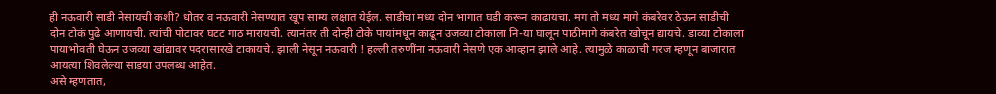ही नऊवारी साडी नेसायची कशी? धोतर व नऊवारी नेसण्यात खूप साम्य लक्षात येईल. साडीचा मध्य दोन भागात घडी करून काढायचा. मग तो मध्य मागे कंबरेवर ठेऊन साडीची दोन टोकं पुढे आणायची. त्यांची पोटावर घटट गाठ मारायची. त्यानंतर ती दोन्ही टोके पायांमधून काढून उजव्या टोकाला नि-या घालून पाठीमागे कंबरेत खोचून द्यायचे. डाव्या टोकाला पायाभोवती घेऊन उजव्या खांद्यावर पदरासारखे टाकायचे. झाली नेसून नऊवारी ! हल्ली तरुणींना नऊवारी नेसणे एक आव्हान झाले आहे. त्यामुळे काळाची गरज म्हणून बाजारात आयत्या शिवलेल्या साडया उपलब्ध आहेत.
असे म्हणतात,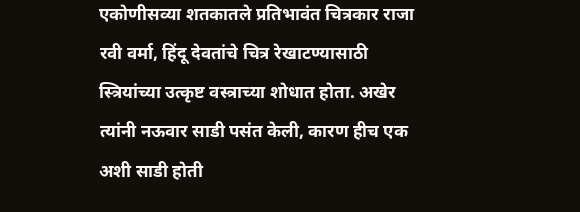एकोणीसव्या शतकातले प्रतिभावंत चित्रकार राजा रवी वर्मा, हिंदू देवतांचे चित्र रेखाटण्यासाठी स्त्रियांच्या उत्कृष्ट वस्त्राच्या शोधात होता. अखेर त्यांनी नऊवार साडी पसंत केली, कारण हीच एक अशी साडी होती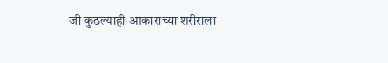जी कुठल्याही आकाराच्या शरीराला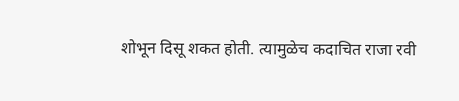शोभून दिसू शकत होती. त्यामुळेच कदाचित राजा रवी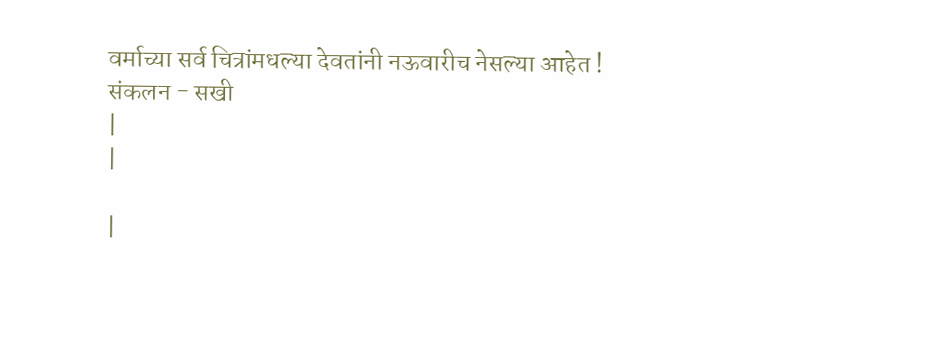वर्माच्या सर्व चित्रांमधल्या देवतांनी नऊवारीच नेसल्या आहेत !
संकलन - सखी
|
|

|